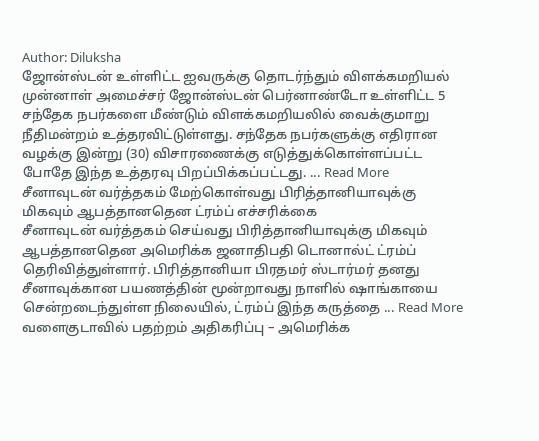Author: Diluksha
ஜோன்ஸ்டன் உள்ளிட்ட ஐவருக்கு தொடர்ந்தும் விளக்கமறியல்
முன்னாள் அமைச்சர் ஜோன்ஸ்டன் பெர்னாண்டோ உள்ளிட்ட 5 சந்தேக நபர்களை மீண்டும் விளக்கமறியலில் வைக்குமாறு நீதிமன்றம் உத்தரவிட்டுள்ளது. சந்தேக நபர்களுக்கு எதிரான வழக்கு இன்று (30) விசாரணைக்கு எடுத்துக்கொள்ளப்பட்ட போதே இந்த உத்தரவு பிறப்பிக்கப்பட்டது. ... Read More
சீனாவுடன் வர்த்தகம் மேற்கொள்வது பிரித்தானியாவுக்கு மிகவும் ஆபத்தானதென ட்ரம்ப் எச்சரிக்கை
சீனாவுடன் வர்த்தகம் செய்வது பிரித்தானியாவுக்கு மிகவும் ஆபத்தானதென அமெரிக்க ஜனாதிபதி டொனால்ட் ட்ரம்ப் தெரிவித்துள்ளார். பிரித்தானியா பிரதமர் ஸ்டார்மர் தனது சீனாவுக்கான பயணத்தின் மூன்றாவது நாளில் ஷாங்காயை சென்றடைந்துள்ள நிலையில், ட்ரம்ப் இந்த கருத்தை ... Read More
வளைகுடாவில் பதற்றம் அதிகரிப்பு – அமெரிக்க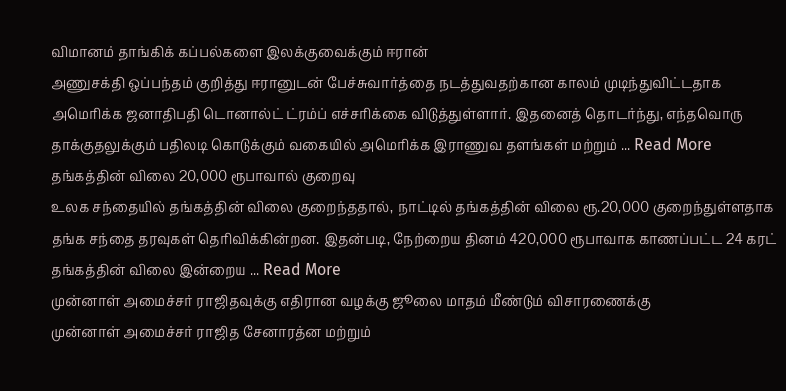விமானம் தாங்கிக் கப்பல்களை இலக்குவைக்கும் ஈரான்
அணுசக்தி ஒப்பந்தம் குறித்து ஈரானுடன் பேச்சுவார்த்தை நடத்துவதற்கான காலம் முடிந்துவிட்டதாக அமெரிக்க ஜனாதிபதி டொனால்ட் ட்ரம்ப் எச்சரிக்கை விடுத்துள்ளார். இதனைத் தொடர்ந்து, எந்தவொரு தாக்குதலுக்கும் பதிலடி கொடுக்கும் வகையில் அமெரிக்க இராணுவ தளங்கள் மற்றும் ... Read More
தங்கத்தின் விலை 20,000 ரூபாவால் குறைவு
உலக சந்தையில் தங்கத்தின் விலை குறைந்ததால், நாட்டில் தங்கத்தின் விலை ரூ.20,000 குறைந்துள்ளதாக தங்க சந்தை தரவுகள் தெரிவிக்கின்றன. இதன்படி, நேற்றைய தினம் 420,000 ரூபாவாக காணப்பட்ட 24 கரட் தங்கத்தின் விலை இன்றைய ... Read More
முன்னாள் அமைச்சர் ராஜிதவுக்கு எதிரான வழக்கு ஜூலை மாதம் மீண்டும் விசாரணைக்கு
முன்னாள் அமைச்சர் ராஜித சேனாரத்ன மற்றும்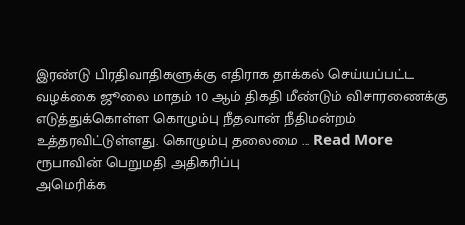இரண்டு பிரதிவாதிகளுக்கு எதிராக தாக்கல் செய்யப்பட்ட வழக்கை ஜூலை மாதம் 10 ஆம் திகதி மீண்டும் விசாரணைக்கு எடுத்துக்கொள்ள கொழும்பு நீதவான் நீதிமன்றம் உத்தரவிட்டுள்ளது. கொழும்பு தலைமை ... Read More
ரூபாவின் பெறுமதி அதிகரிப்பு
அமெரிக்க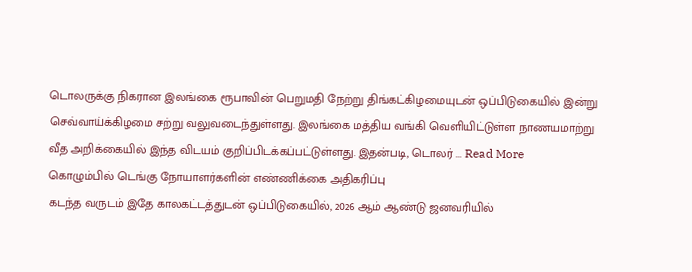டொலருக்கு நிகரான இலங்கை ரூபாவின் பெறுமதி நேற்று திங்கட்கிழமையுடன் ஒப்பிடுகையில் இன்று செவ்வாய்க்கிழமை சற்று வலுவடைந்துள்ளது. இலங்கை மத்திய வங்கி வெளியிட்டுள்ள நாணயமாற்று வீத அறிக்கையில் இந்த விடயம் குறிப்பிடக்கப்பட்டுள்ளது. இதன்படி, டொலர் ... Read More
கொழும்பில் டெங்கு நோயாளர்களின் எண்ணிக்கை அதிகரிப்பு
கடந்த வருடம் இதே காலகட்டத்துடன் ஒப்பிடுகையில், 2026 ஆம் ஆண்டு ஜனவரியில்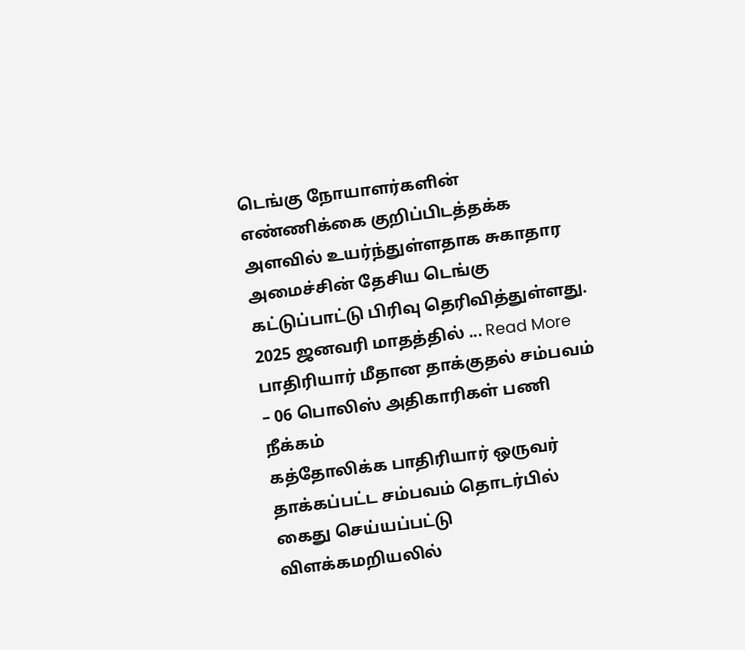டெங்கு நோயாளர்களின் எண்ணிக்கை குறிப்பிடத்தக்க அளவில் உயர்ந்துள்ளதாக சுகாதார அமைச்சின் தேசிய டெங்கு கட்டுப்பாட்டு பிரிவு தெரிவித்துள்ளது. 2025 ஜனவரி மாதத்தில் ... Read More
பாதிரியார் மீதான தாக்குதல் சம்பவம் – 06 பொலிஸ் அதிகாரிகள் பணி நீக்கம்
கத்தோலிக்க பாதிரியார் ஒருவர் தாக்கப்பட்ட சம்பவம் தொடர்பில் கைது செய்யப்பட்டு விளக்கமறியலில்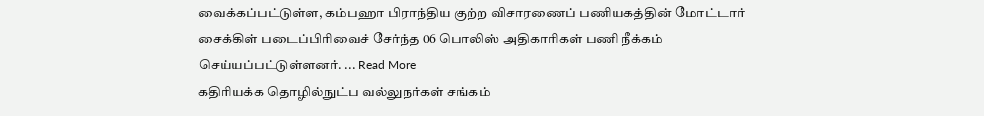வைக்கப்பட்டுள்ள, கம்பஹா பிராந்திய குற்ற விசாரணைப் பணியகத்தின் மோட்டார் சைக்கிள் படைப்பிரிவைச் சேர்ந்த 06 பொலிஸ் அதிகாரிகள் பணி நீக்கம் செய்யப்பட்டுள்ளனர். ... Read More
கதிரியக்க தொழில்நுட்ப வல்லுநர்கள் சங்கம்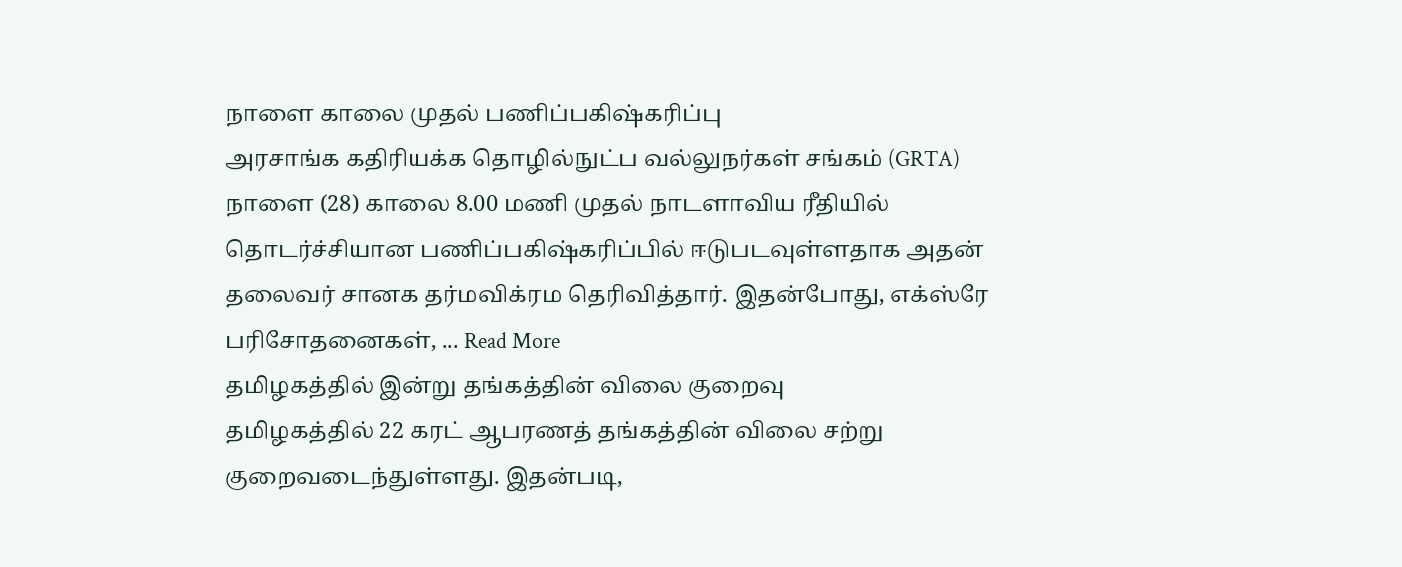நாளை காலை முதல் பணிப்பகிஷ்கரிப்பு
அரசாங்க கதிரியக்க தொழில்நுட்ப வல்லுநர்கள் சங்கம் (GRTA) நாளை (28) காலை 8.00 மணி முதல் நாடளாவிய ரீதியில் தொடர்ச்சியான பணிப்பகிஷ்கரிப்பில் ஈடுபடவுள்ளதாக அதன் தலைவர் சானக தர்மவிக்ரம தெரிவித்தார். இதன்போது, எக்ஸ்ரே பரிசோதனைகள், ... Read More
தமிழகத்தில் இன்று தங்கத்தின் விலை குறைவு
தமிழகத்தில் 22 கரட் ஆபரணத் தங்கத்தின் விலை சற்று குறைவடைந்துள்ளது. இதன்படி,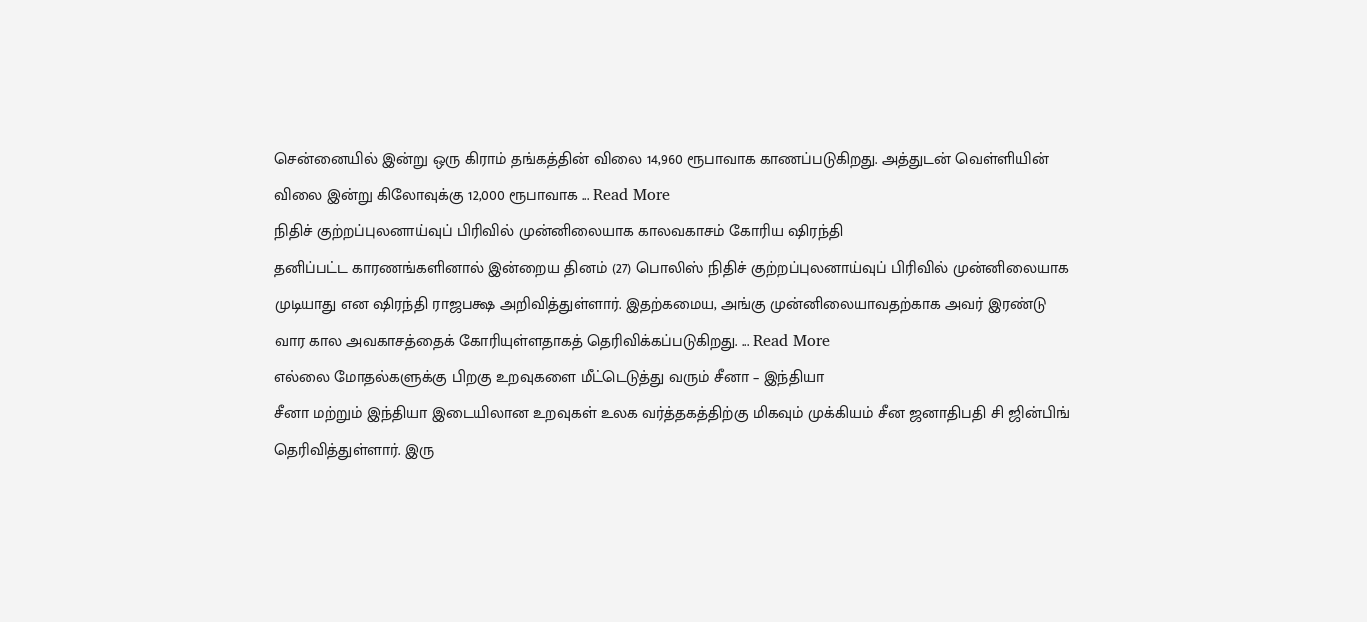சென்னையில் இன்று ஒரு கிராம் தங்கத்தின் விலை 14,960 ரூபாவாக காணப்படுகிறது. அத்துடன் வெள்ளியின் விலை இன்று கிலோவுக்கு 12,000 ரூபாவாக ... Read More
நிதிச் குற்றப்புலனாய்வுப் பிரிவில் முன்னிலையாக காலவகாசம் கோரிய ஷிரந்தி
தனிப்பட்ட காரணங்களினால் இன்றைய தினம் (27) பொலிஸ் நிதிச் குற்றப்புலனாய்வுப் பிரிவில் முன்னிலையாக முடியாது என ஷிரந்தி ராஜபக்ஷ அறிவித்துள்ளார். இதற்கமைய, அங்கு முன்னிலையாவதற்காக அவர் இரண்டு வார கால அவகாசத்தைக் கோரியுள்ளதாகத் தெரிவிக்கப்படுகிறது. ... Read More
எல்லை மோதல்களுக்கு பிறகு உறவுகளை மீட்டெடுத்து வரும் சீனா – இந்தியா
சீனா மற்றும் இந்தியா இடையிலான உறவுகள் உலக வர்த்தகத்திற்கு மிகவும் முக்கியம் சீன ஜனாதிபதி சி ஜின்பிங் தெரிவித்துள்ளார். இரு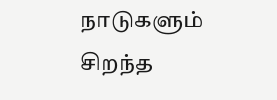நாடுகளும் சிறந்த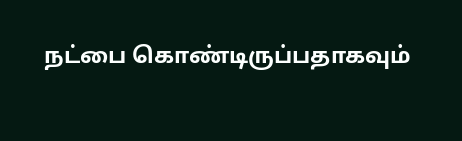நட்பை கொண்டிருப்பதாகவும்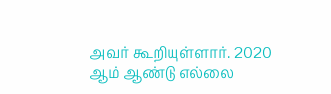அவர் கூறியுள்ளார். 2020 ஆம் ஆண்டு எல்லை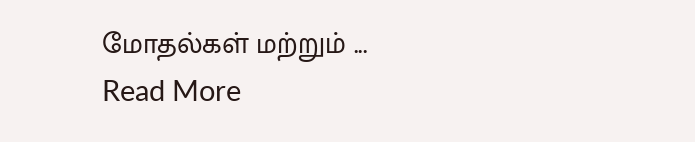மோதல்கள் மற்றும் ... Read More